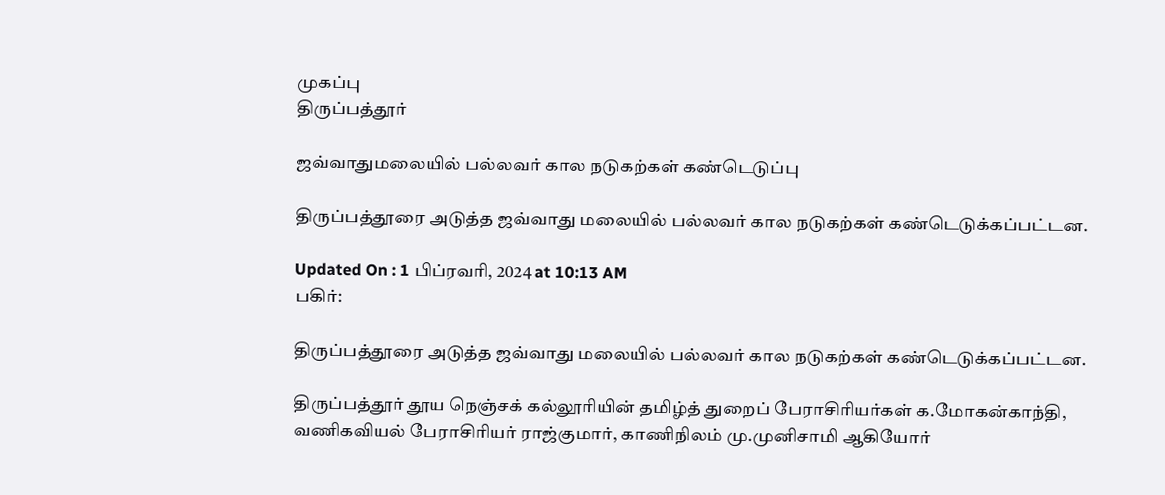முகப்பு
திருப்பத்தூர்

ஜவ்வாதுமலையில் பல்லவர் கால நடுகற்கள் கண்டெடுப்பு

திருப்பத்தூரை அடுத்த ஜவ்வாது மலையில் பல்லவர் கால நடுகற்கள் கண்டெடுக்கப்பட்டன.

Updated On : 1 பிப்ரவரி, 2024 at 10:13 AM
பகிர்:

திருப்பத்தூரை அடுத்த ஜவ்வாது மலையில் பல்லவர் கால நடுகற்கள் கண்டெடுக்கப்பட்டன.

திருப்பத்தூர் தூய நெஞ்சக் கல்லூரியின் தமிழ்த் துறைப் பேராசிரியர்கள் க.மோகன்காந்தி, வணிகவியல் பேராசிரியர் ராஜ்குமார், காணிநிலம் மு.முனிசாமி ஆகியோர்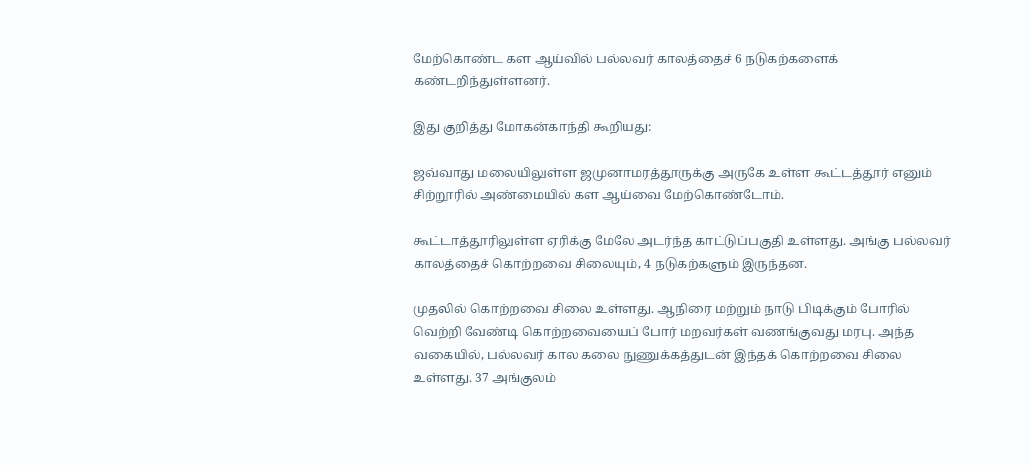மேற்கொண்ட கள ஆய்வில் பல்லவர் காலத்தைச் 6 நடுகற்களைக் கண்டறிந்துள்ளனர்.

இது குறித்து மோகன்காந்தி கூறியது:

ஜவ்வாது மலையிலுள்ள ஜமுனாமரத்தூருக்கு அருகே உள்ள கூட்டத்தூர் எனும் சிற்றூரில் அண்மையில் கள ஆய்வை மேற்கொண்டோம்.

கூட்டாத்தூரிலுள்ள ஏரிக்கு மேலே அடர்ந்த காட்டுப்பகுதி உள்ளது. அங்கு பல்லவர் காலத்தைச் கொற்றவை சிலையும், 4 நடுகற்களும் இருந்தன.

முதலில் கொற்றவை சிலை உள்ளது. ஆநிரை மற்றும் நாடு பிடிக்கும் போரில் வெற்றி வேண்டி கொற்றவையைப் போர் மறவர்கள் வணங்குவது மரபு. அந்த வகையில், பல்லவர் கால கலை நுணுக்கத்துடன் இந்தக் கொற்றவை சிலை உள்ளது. 37 அங்குலம்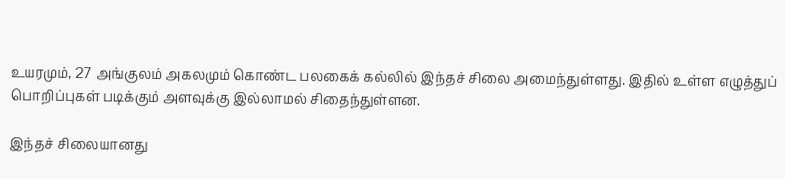உயரமும், 27 அங்குலம் அகலமும் கொண்ட பலகைக் கல்லில் இந்தச் சிலை அமைந்துள்ளது. இதில் உள்ள எழுத்துப் பொறிப்புகள் படிக்கும் அளவுக்கு இல்லாமல் சிதைந்துள்ளன.

இந்தச் சிலையானது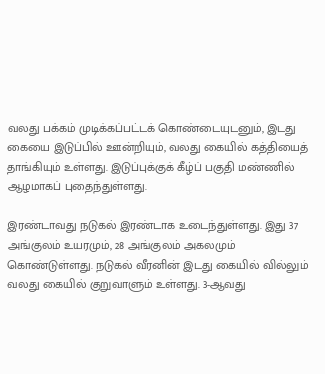வலது பக்கம் முடிக்கப்பட்டக் கொண்டையுடனும், இடது கையை இடுப்பில் ஊன்றியும், வலது கையில் கத்தியைத் தாங்கியும் உள்ளது. இடுப்புக்குக் கீழ்ப் பகுதி மண்ணில் ஆழமாகப் புதைந்துள்ளது.

இரண்டாவது நடுகல் இரண்டாக உடைந்துள்ளது. இது 37 அங்குலம் உயரமும், 28 அங்குலம் அகலமும் கொண்டுள்ளது. நடுகல் வீரனின் இடது கையில் வில்லும் வலது கையில் குறுவாளும் உள்ளது. 3-ஆவது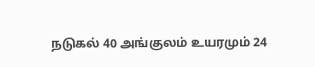நடுகல் 40 அங்குலம் உயரமும் 24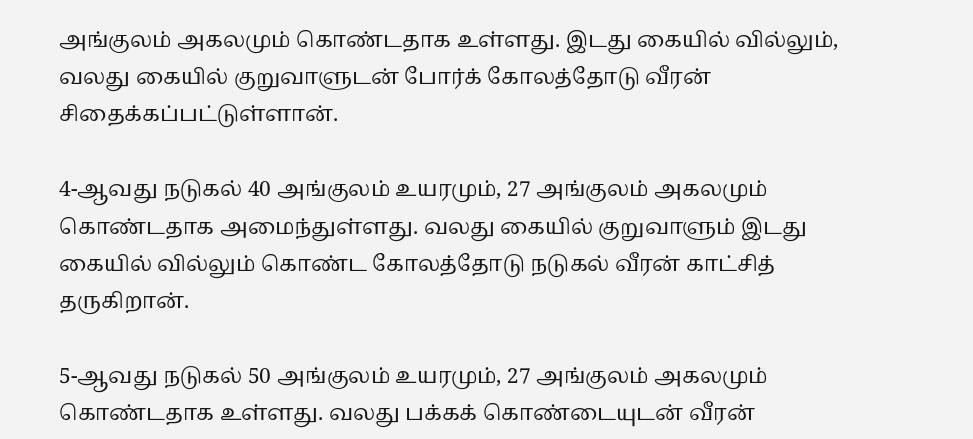அங்குலம் அகலமும் கொண்டதாக உள்ளது. இடது கையில் வில்லும், வலது கையில் குறுவாளுடன் போர்க் கோலத்தோடு வீரன் சிதைக்கப்பட்டுள்ளான்.

4-ஆவது நடுகல் 40 அங்குலம் உயரமும், 27 அங்குலம் அகலமும் கொண்டதாக அமைந்துள்ளது. வலது கையில் குறுவாளும் இடது கையில் வில்லும் கொண்ட கோலத்தோடு நடுகல் வீரன் காட்சித் தருகிறான்.

5-ஆவது நடுகல் 50 அங்குலம் உயரமும், 27 அங்குலம் அகலமும் கொண்டதாக உள்ளது. வலது பக்கக் கொண்டையுடன் வீரன்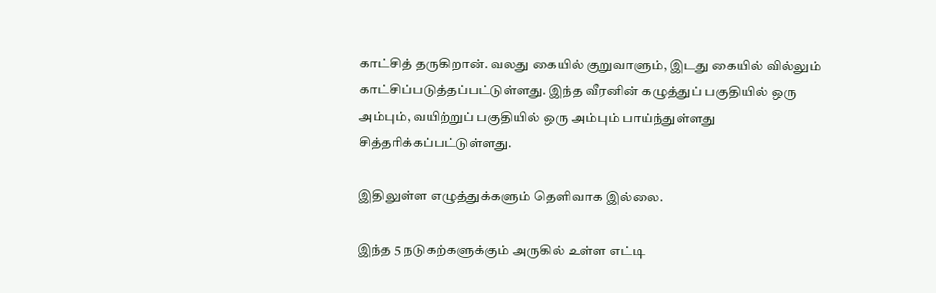காட்சித் தருகிறான். வலது கையில் குறுவாளும், இடது கையில் வில்லும் காட்சிப்படுத்தப்பட்டுள்ளது. இந்த வீரனின் கழுத்துப் பகுதியில் ஒரு அம்பும், வயிற்றுப் பகுதியில் ஒரு அம்பும் பாய்ந்துள்ளது சித்தரிக்கப்பட்டுள்ளது.

இதிலுள்ள எழுத்துக்களும் தெளிவாக இல்லை.

இந்த 5 நடுகற்களுக்கும் அருகில் உள்ள எட்டி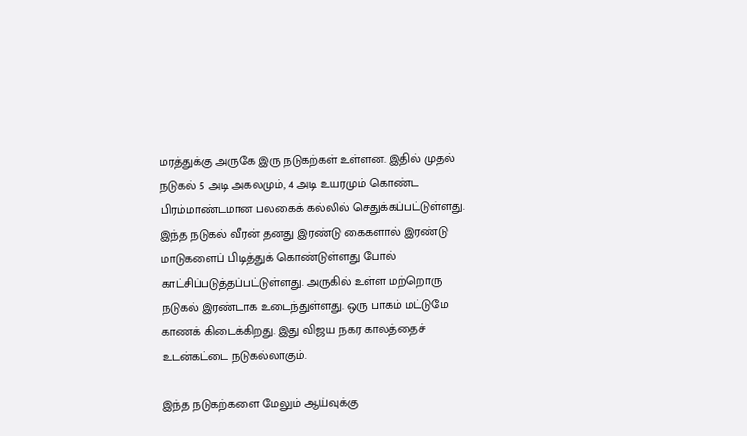மரத்துக்கு அருகே இரு நடுகற்கள் உள்ளன. இதில் முதல் நடுகல் 5 அடி அகலமும், 4 அடி உயரமும் கொண்ட பிரம்மாண்டமான பலகைக் கல்லில் செதுக்கப்பட்டுள்ளது. இந்த நடுகல் வீரன் தனது இரண்டு கைகளால் இரண்டு மாடுகளைப் பிடித்துக் கொண்டுள்ளது போல் காட்சிப்படுத்தப்பட்டுள்ளது. அருகில் உள்ள மற்றொரு நடுகல் இரண்டாக உடைந்துள்ளது. ஒரு பாகம் மட்டுமே காணக் கிடைக்கிறது. இது விஜய நகர காலத்தைச் உடன்கட்டை நடுகல்லாகும்.

இந்த நடுகற்களை மேலும் ஆய்வுக்கு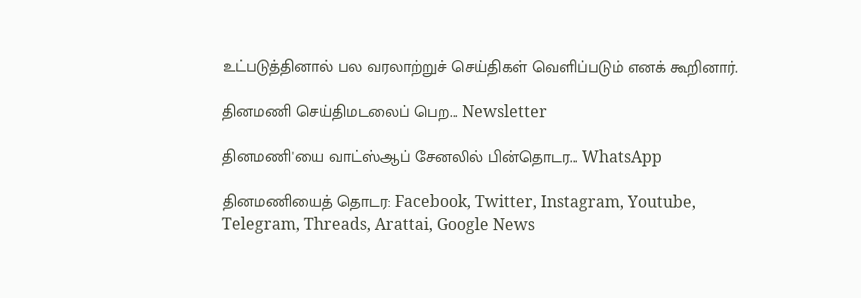உட்படுத்தினால் பல வரலாற்றுச் செய்திகள் வெளிப்படும் எனக் கூறினார்.

தினமணி செய்திமடலைப் பெற... Newsletter

தினமணி'யை வாட்ஸ்ஆப் சேனலில் பின்தொடர... WhatsApp

தினமணியைத் தொடர: Facebook, Twitter, Instagram, Youtube, Telegram, Threads, Arattai, Google News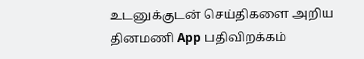உடனுக்குடன் செய்திகளை அறிய தினமணி App பதிவிறக்கம்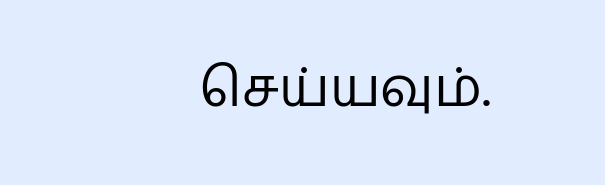செய்யவும்.